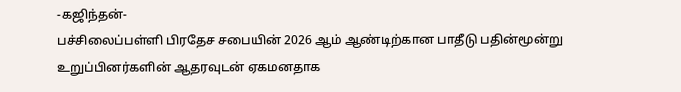-கஜிந்தன்-
பச்சிலைப்பள்ளி பிரதேச சபையின் 2026 ஆம் ஆண்டிற்கான பாதீடு பதின்மூன்று உறுப்பினர்களின் ஆதரவுடன் ஏகமனதாக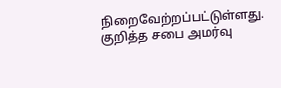நிறைவேற்றப்பட்டுள்ளது.
குறித்த சபை அமர்வு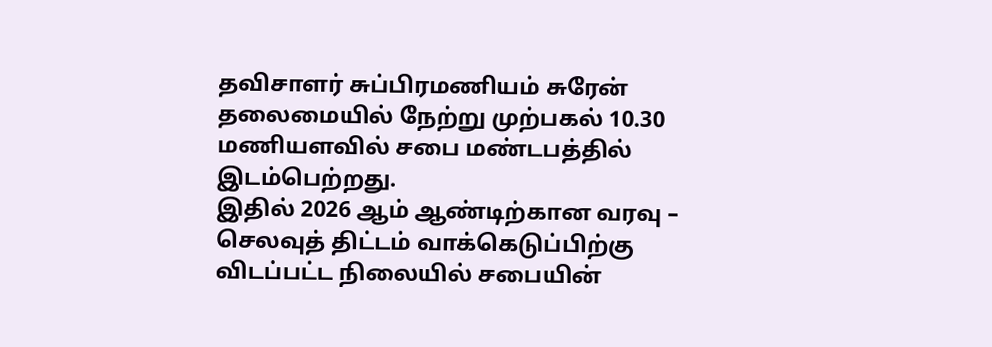தவிசாளர் சுப்பிரமணியம் சுரேன் தலைமையில் நேற்று முற்பகல் 10.30 மணியளவில் சபை மண்டபத்தில் இடம்பெற்றது.
இதில் 2026 ஆம் ஆண்டிற்கான வரவு – செலவுத் திட்டம் வாக்கெடுப்பிற்கு விடப்பட்ட நிலையில் சபையின்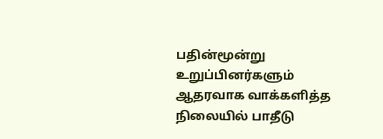பதின்மூன்று உறுப்பினர்களும் ஆதரவாக வாக்களித்த நிலையில் பாதீடு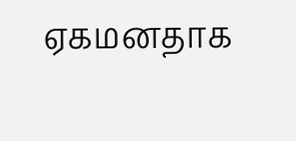ஏகமனதாக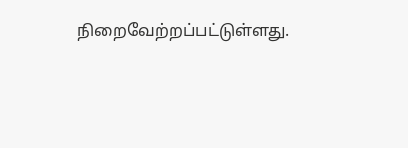நிறைவேற்றப்பட்டுள்ளது.